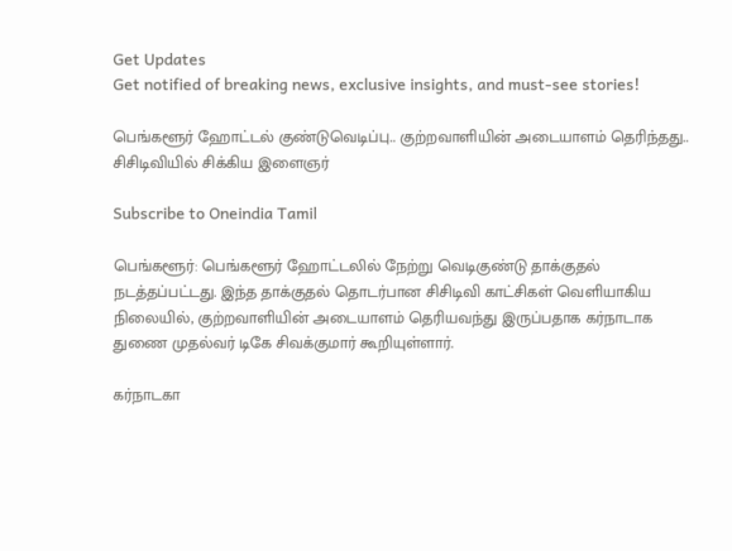Get Updates
Get notified of breaking news, exclusive insights, and must-see stories!

பெங்களூர் ஹோட்டல் குண்டுவெடிப்பு.. குற்றவாளியின் அடையாளம் தெரிந்தது.. சிசிடிவியில் சிக்கிய இளைஞர்

Subscribe to Oneindia Tamil

பெங்களூர்: பெங்களூர் ஹோட்டலில் நேற்று வெடிகுண்டு தாக்குதல் நடத்தப்பட்டது. இந்த தாக்குதல் தொடர்பான சிசிடிவி காட்சிகள் வெளியாகிய நிலையில், குற்றவாளியின் அடையாளம் தெரியவந்து இருப்பதாக கர்நாடாக துணை முதல்வர் டிகே சிவக்குமார் கூறியுள்ளார்.

கர்நாடகா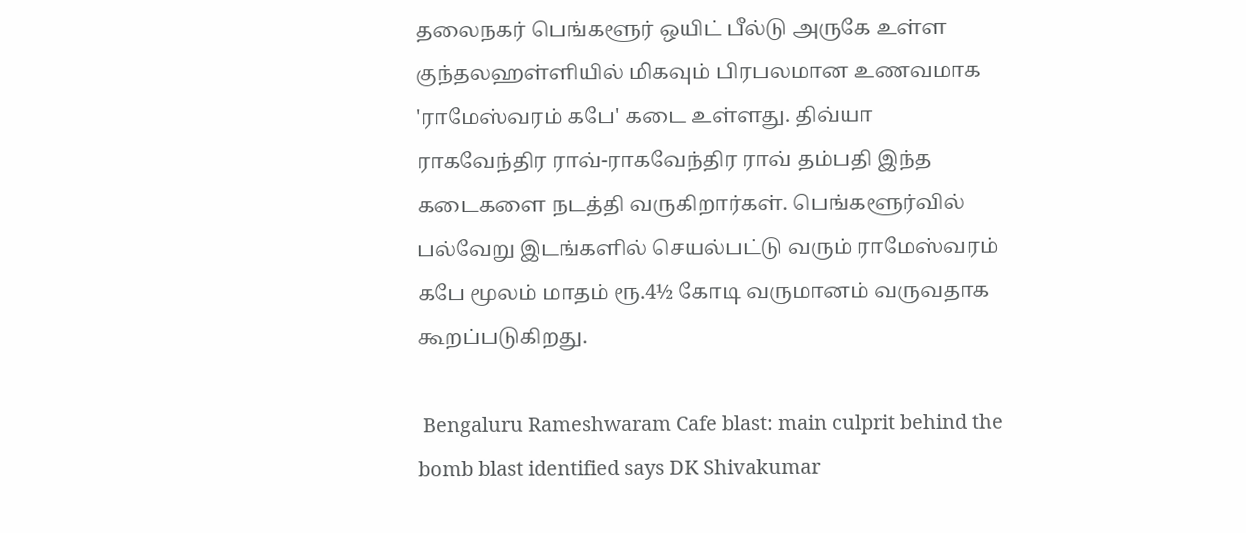தலைநகர் பெங்களூர் ஒயிட் பீல்டு அருகே உள்ள குந்தலஹள்ளியில் மிகவும் பிரபலமான உணவமாக 'ராமேஸ்வரம் கபே' கடை உள்ளது. திவ்யா ராகவேந்திர ராவ்-ராகவேந்திர ராவ் தம்பதி இந்த கடைகளை நடத்தி வருகிறார்கள். பெங்களூர்வில் பல்வேறு இடங்களில் செயல்பட்டு வரும் ராமேஸ்வரம் கபே மூலம் மாதம் ரூ.4½ கோடி வருமானம் வருவதாக கூறப்படுகிறது.

 Bengaluru Rameshwaram Cafe blast: main culprit behind the bomb blast identified says DK Shivakumar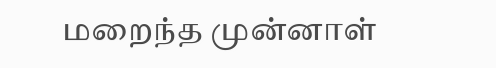மறைந்த முன்னாள்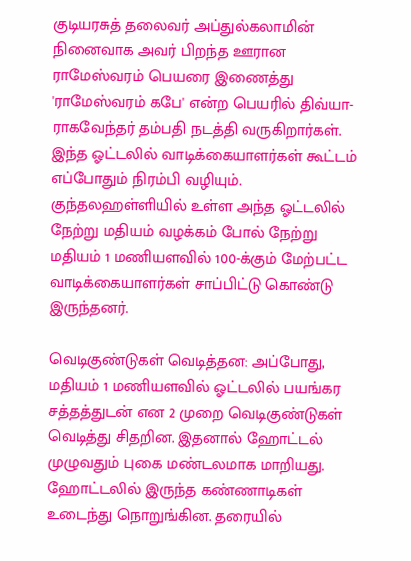குடியரசுத் தலைவர் அப்துல்கலாமின் நினைவாக அவர் பிறந்த ஊரான ராமேஸ்வரம் பெயரை இணைத்து 'ராமேஸ்வரம் கபே' என்ற பெயரில் திவ்யா-ராகவேந்தர் தம்பதி நடத்தி வருகிறார்கள். இந்த ஓட்டலில் வாடிக்கையாளர்கள் கூட்டம் எப்போதும் நிரம்பி வழியும். குந்தலஹள்ளியில் உள்ள அந்த ஓட்டலில் நேற்று மதியம் வழக்கம் போல் நேற்று மதியம் 1 மணியளவில் 100-க்கும் மேற்பட்ட வாடிக்கையாளர்கள் சாப்பிட்டு கொண்டு இருந்தனர்.

வெடிகுண்டுகள் வெடித்தன: அப்போது, மதியம் 1 மணியளவில் ஓட்டலில் பயங்கர சத்தத்துடன் என 2 முறை வெடிகுண்டுகள் வெடித்து சிதறின. இதனால் ஹோட்டல் முழுவதும் புகை மண்டலமாக மாறியது. ஹோட்டலில் இருந்த கண்ணாடிகள் உடைந்து நொறுங்கின. தரையில்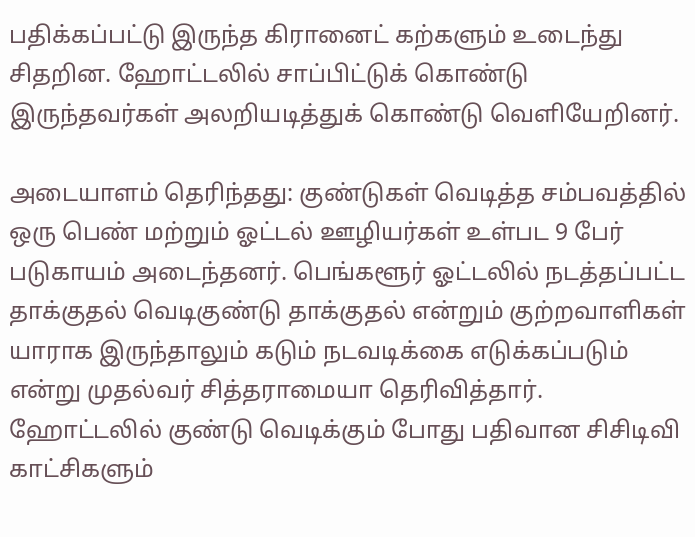பதிக்கப்பட்டு இருந்த கிரானைட் கற்களும் உடைந்து சிதறின. ஹோட்டலில் சாப்பிட்டுக் கொண்டு இருந்தவர்கள் அலறியடித்துக் கொண்டு வெளியேறினர்.

அடையாளம் தெரிந்தது: குண்டுகள் வெடித்த சம்பவத்தில் ஒரு பெண் மற்றும் ஓட்டல் ஊழியர்கள் உள்பட 9 பேர் படுகாயம் அடைந்தனர். பெங்களூர் ஓட்டலில் நடத்தப்பட்ட தாக்குதல் வெடிகுண்டு தாக்குதல் என்றும் குற்றவாளிகள் யாராக இருந்தாலும் கடும் நடவடிக்கை எடுக்கப்படும் என்று முதல்வர் சித்தராமையா தெரிவித்தார். ஹோட்டலில் குண்டு வெடிக்கும் போது பதிவான சிசிடிவி காட்சிகளும்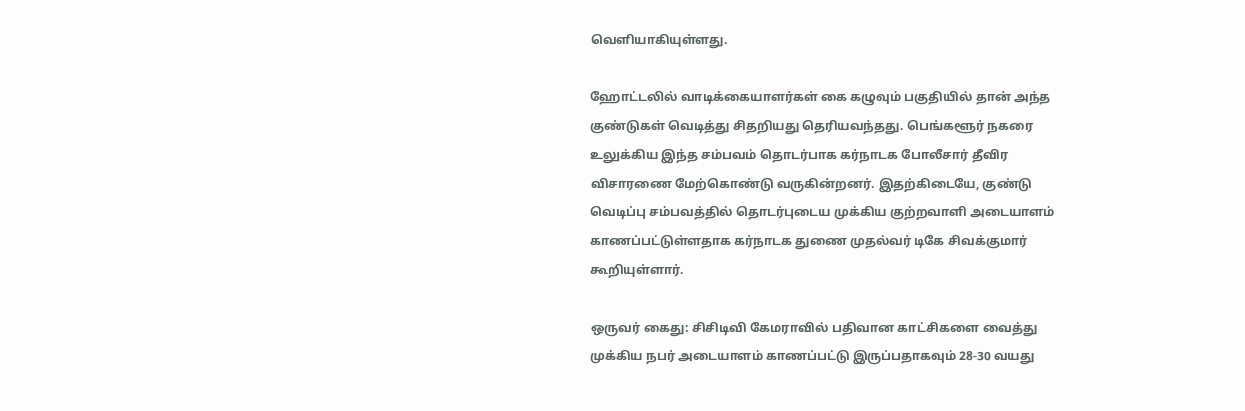வெளியாகியுள்ளது.

ஹோட்டலில் வாடிக்கையாளர்கள் கை கழுவும் பகுதியில் தான் அந்த குண்டுகள் வெடித்து சிதறியது தெரியவந்தது. பெங்களூர் நகரை உலுக்கிய இந்த சம்பவம் தொடர்பாக கர்நாடக போலீசார் தீவிர விசாரணை மேற்கொண்டு வருகின்றனர். இதற்கிடையே, குண்டு வெடிப்பு சம்பவத்தில் தொடர்புடைய முக்கிய குற்றவாளி அடையாளம் காணப்பட்டுள்ளதாக கர்நாடக துணை முதல்வர் டிகே சிவக்குமார் கூறியுள்ளார்.

ஒருவர் கைது: சிசிடிவி கேமராவில் பதிவான காட்சிகளை வைத்து முக்கிய நபர் அடையாளம் காணப்பட்டு இருப்பதாகவும் 28-30 வயது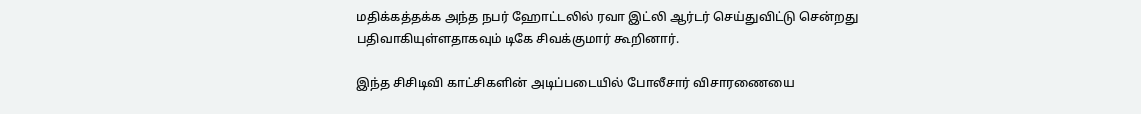மதிக்கத்தக்க அந்த நபர் ஹோட்டலில் ரவா இட்லி ஆர்டர் செய்துவிட்டு சென்றது பதிவாகியுள்ளதாகவும் டிகே சிவக்குமார் கூறினார்.

இந்த சிசிடிவி காட்சிகளின் அடிப்படையில் போலீசார் விசாரணையை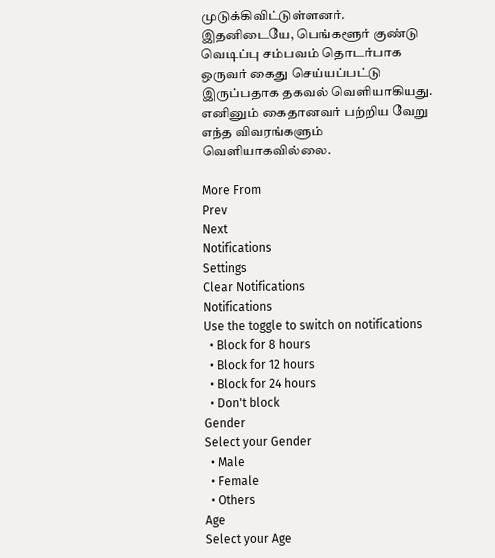முடுக்கிவிட்டுள்ளனர். இதனிடையே, பெங்களூர் குண்டு வெடிப்பு சம்பவம் தொடர்பாக ஒருவர் கைது செய்யப்பட்டு இருப்பதாக தகவல் வெளியாகியது. எனினும் கைதானவர் பற்றிய வேறு எந்த விவரங்களும் வெளியாகவில்லை.

More From
Prev
Next
Notifications
Settings
Clear Notifications
Notifications
Use the toggle to switch on notifications
  • Block for 8 hours
  • Block for 12 hours
  • Block for 24 hours
  • Don't block
Gender
Select your Gender
  • Male
  • Female
  • Others
Age
Select your Age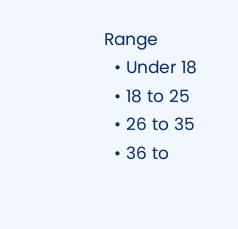Range
  • Under 18
  • 18 to 25
  • 26 to 35
  • 36 to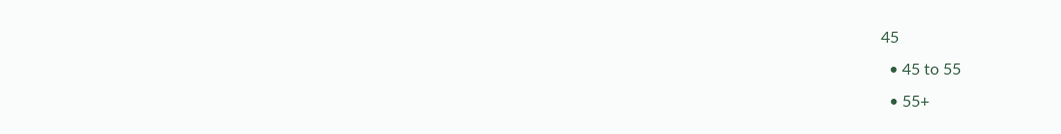45
  • 45 to 55
  • 55+